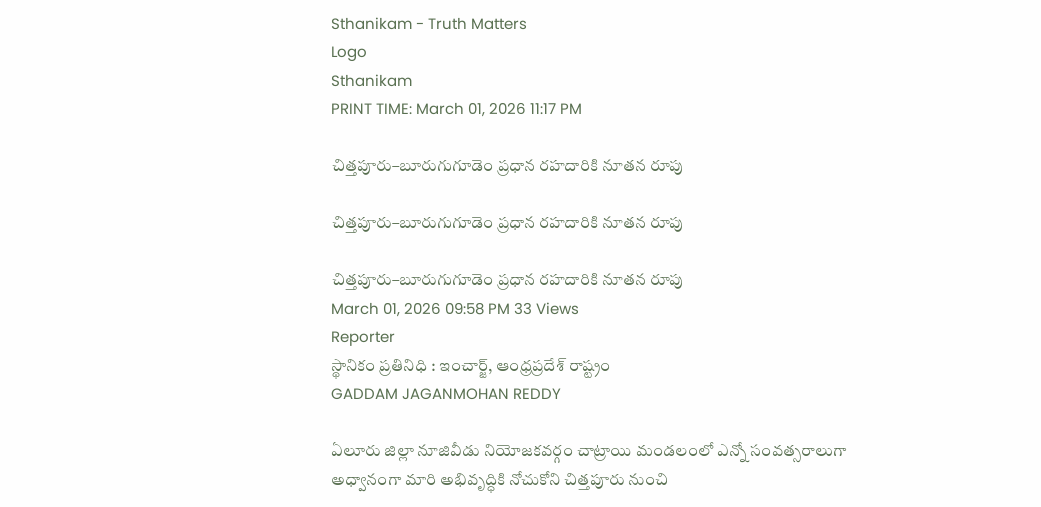Sthanikam - Truth Matters
Logo
Sthanikam
PRINT TIME: March 01, 2026 11:17 PM

చిత్తపూరు–బూరుగుగూడెం ప్రధాన రహదారికి నూతన రూపు

చిత్తపూరు–బూరుగుగూడెం ప్రధాన రహదారికి నూతన రూపు

చిత్తపూరు–బూరుగుగూడెం ప్రధాన రహదారికి నూతన రూపు
March 01, 2026 09:58 PM 33 Views
Reporter
స్థానికం ప్రతినిధి : ఇంచార్జ్, ఆంధ్రప్రదేశ్ రాష్ట్రం
GADDAM JAGANMOHAN REDDY

ఏలూరు జిల్లా నూజివీడు నియోజకవర్గం చాట్రాయి మండలంలో ఎన్నో సంవత్సరాలుగా అధ్వానంగా మారి అభివృద్ధికి నోచుకోని చిత్తపూరు నుంచి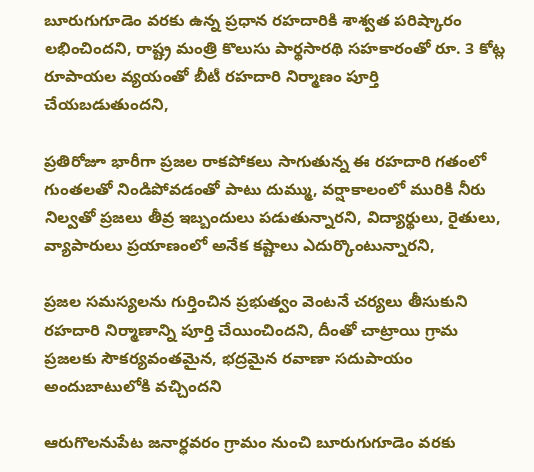బూరుగుగూడెం వరకు ఉన్న ప్రధాన రహదారికి శాశ్వత పరిష్కారం లభించిందని, రాష్ట్ర మంత్రి కొలుసు పార్థసారథి సహకారంతో రూ. 3 కోట్ల రూపాయల వ్యయంతో బీటీ రహదారి నిర్మాణం పూర్తి చేయబడుతుందని,

ప్రతిరోజూ భారీగా ప్రజల రాకపోకలు సాగుతున్న ఈ రహదారి గతంలో గుంతలతో నిండిపోవడంతో పాటు దుమ్ము, వర్షాకాలంలో మురికి నీరు నిల్వతో ప్రజలు తీవ్ర ఇబ్బందులు పడుతున్నారని, విద్యార్థులు, రైతులు, వ్యాపారులు ప్రయాణంలో అనేక కష్టాలు ఎదుర్కొంటున్నారని,

ప్రజల సమస్యలను గుర్తించిన ప్రభుత్వం వెంటనే చర్యలు తీసుకుని రహదారి నిర్మాణాన్ని పూర్తి చేయించిందని, దీంతో చాట్రాయి గ్రామ ప్రజలకు సౌకర్యవంతమైన, భద్రమైన రవాణా సదుపాయం అందుబాటులోకి వచ్చిందని

ఆరుగొలనుపేట జనార్ధవరం గ్రామం నుంచి బూరుగుగూడెం వరకు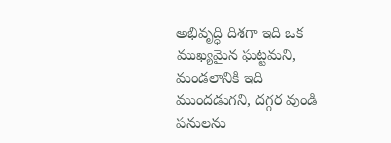అభివృద్ధి దిశగా ఇది ఒక ముఖ్యమైన ఘట్టమని, మండలానికి ఇది ముందడుగని, దగ్గర వుండి పనులను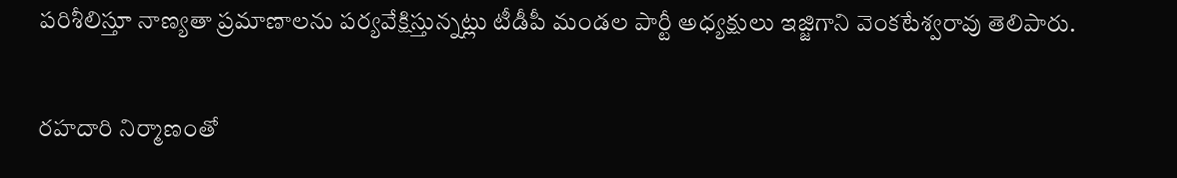పరిశీలిస్తూ నాణ్యతా ప్రమాణాలను పర్యవేక్షిస్తున్నట్లు టీడీపీ మండల పార్టీ అధ్యక్షులు ఇజ్జిగాని వెంకటేశ్వరావు తెలిపారు.

రహదారి నిర్మాణంతో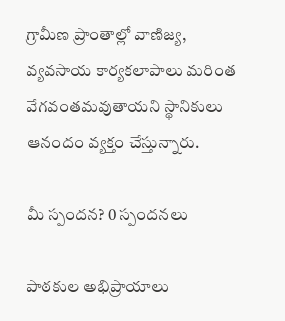గ్రామీణ ప్రాంతాల్లో వాణిజ్య, వ్యవసాయ కార్యకలాపాలు మరింత వేగవంతమవుతాయని స్థానికులు ఆనందం వ్యక్తం చేస్తున్నారు.

మీ స్పందన? 0 స్పందనలు

పాఠకుల అభిప్రాయాలు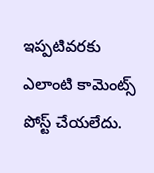ఇప్పటివరకు ఎలాంటి కామెంట్స్ పోస్ట్ చేయలేదు.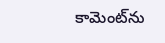కామెంట్‌ను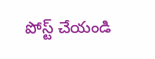పోస్ట్ చేయండి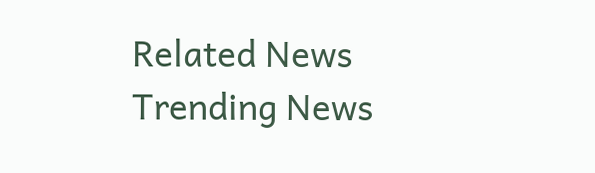Related News
Trending News